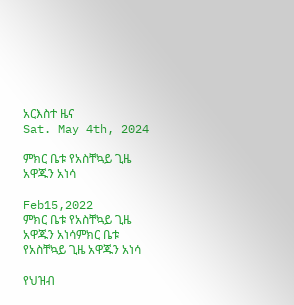አርእስተ ዜና
Sat. May 4th, 2024

ምክር ቤቱ የአስቸኳይ ጊዜ አዋጁን አነሳ

Feb15,2022
ምክር ቤቱ የአስቸኳይ ጊዜ አዋጁን አነሳምክር ቤቱ የአስቸኳይ ጊዜ አዋጁን አነሳ

የህዝብ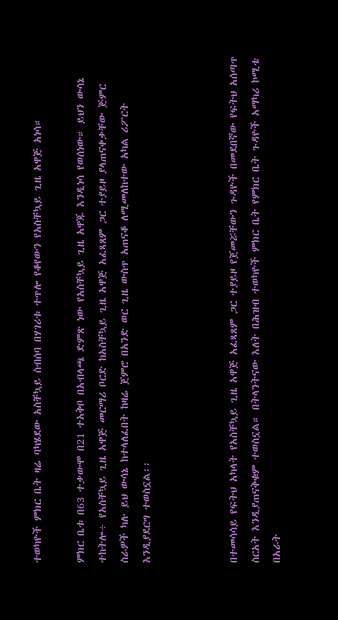ተወካዮች ምክር ቤት ዛሬ ባካሄደው አስቸኳይ ስብሰባ በሃገሪቱ ተጥሎ የቆየውን የአስቸኳይ ጊዜ አዋጅ አነሳ።

ምክር ቤቱ በ63 ተቃውሞ በ21 ተአቅቦ በአብላጫ ድምጽ ነው የአስቸኳይ ጊዜ አዋጁ እንዲነሳ የወሰነው። ይህን ውሳኔ ተከትሎ÷ የአስቸኳይ ጊዜ አዋጅ መርማሪ ቦርድ ከአስቸኳይ ጊዜ አዋጅ አፈጻጸም ጋር ተያይዞ ያላጠናቀቃቸው ጅምር ስራዎች ካሉ ይህ ውሳኔ ከተላለፈበት ከዛሬ ጀምሮ በአንድ ወር ጊዜ ውስጥ አጠናቆ ለሚመለከተው አካል ሪፖርት እንዲያደርግ ተወስኗል፡፡



በተመሳሳይ የፍትህ አካላት የአስቸኳይ ጊዜ አዋጅ አፈጻጸም ጋር ተያይዞ የጀመሯቸውን ጉዳዮች በመደበኛው የፍትህ አሰጣጥ ስርአት እንዲያጠናቅቁም ተወስኗል። በትላንትናው እለት በሕዝብ ተወካዮች ምክር ቤት የምክር ቤት ጉዳዮች አማካሪ ኮሚቴ በአራት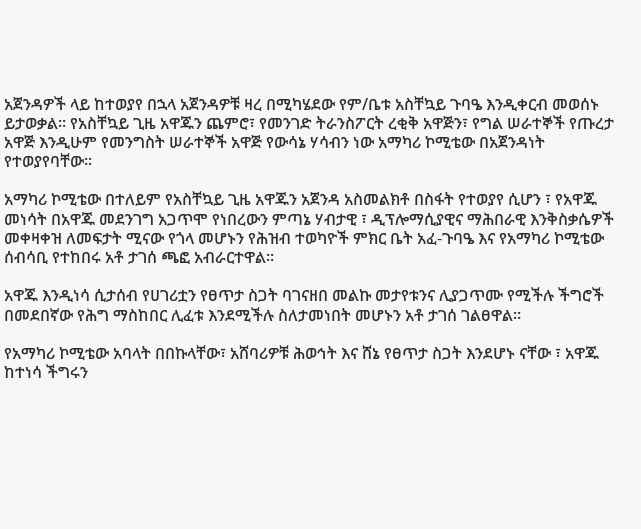አጀንዳዎች ላይ ከተወያየ በኋላ አጀንዳዎቹ ዛረ በሚካሄደው የም/ቤቱ አስቸኳይ ጉባዔ እንዲቀርብ መወሰኑ ይታወቃል። የአስቸኳይ ጊዜ አዋጁን ጨምሮ፣ የመንገድ ትራንስፖርት ረቂቅ አዋጅን፣ የግል ሠራተኞች የጡረታ አዋጅ እንዲሁም የመንግስት ሠራተኞች አዋጅ የውሳኔ ሃሳብን ነው አማካሪ ኮሚቴው በአጀንዳነት የተወያየባቸው።

አማካሪ ኮሚቴው በተለይም የአስቸኳይ ጊዜ አዋጁን አጀንዳ አስመልክቶ በስፋት የተወያየ ሲሆን ፣ የአዋጁ መነሳት በአዋጁ መደንገግ አጋጥሞ የነበረውን ምጣኔ ሃብታዊ ፣ ዲፕሎማሲያዊና ማሕበራዊ እንቅስቃሴዎች መቀዛቀዝ ለመፍታት ሚናው የጎላ መሆኑን የሕዝብ ተወካዮች ምክር ቤት አፈ-ጉባዔ እና የአማካሪ ኮሚቴው ሰብሳቢ የተከበሩ አቶ ታገሰ ጫፎ አብራርተዋል።

አዋጁ እንዲነሳ ሲታሰብ የሀገሪቷን የፀጥታ ስጋት ባገናዘበ መልኩ መታየቱንና ሊያጋጥሙ የሚችሉ ችግሮች በመደበኛው የሕግ ማስከበር ሊፈቱ እንደሚችሉ ስለታመነበት መሆኑን አቶ ታገሰ ገልፀዋል።

የአማካሪ ኮሚቴው አባላት በበኩላቸው፣ አሸባሪዎቹ ሕወኅት እና ሸኔ የፀጥታ ስጋት እንደሆኑ ናቸው ፣ አዋጁ ከተነሳ ችግሩን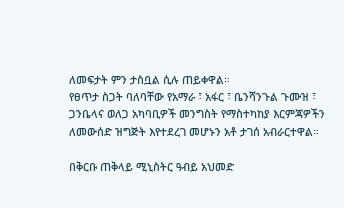ለመፍታት ምን ታስቧል ሲሉ ጠይቀዋል።
የፀጥታ ስጋት ባለባቸው የአማራ ፣ አፋር ፣ ቤንሻንጉል ጉሙዝ ፣ ጋንቤላና ወለጋ አካባቢዎች መንግስት የማስተካከያ እርምጃዎችን ለመውሰድ ዝግጅት እየተደረገ መሆኑን አቶ ታገሰ አብራርተዋል።

በቅርቡ ጠቅላይ ሚኒስትር ዓብይ አህመድ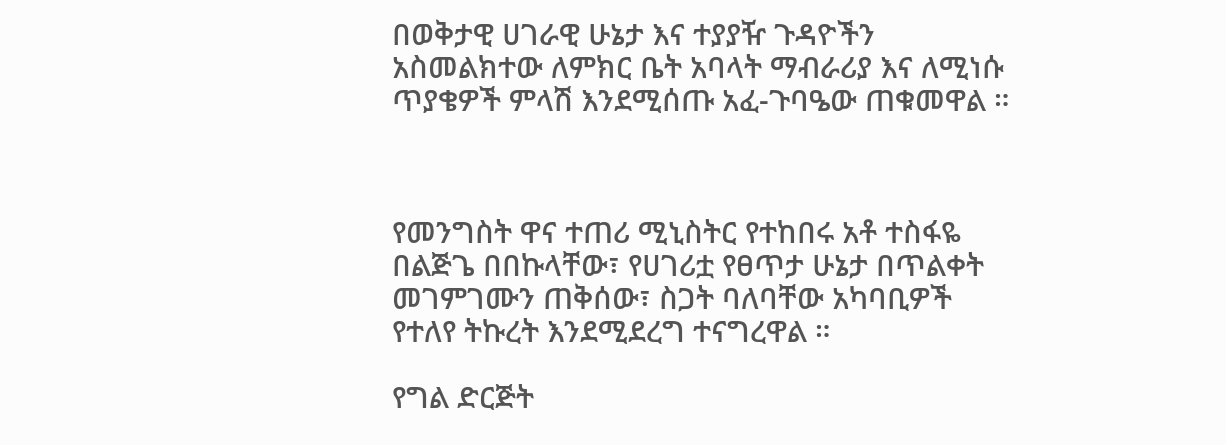በወቅታዊ ሀገራዊ ሁኔታ እና ተያያዥ ጉዳዮችን አስመልክተው ለምክር ቤት አባላት ማብራሪያ እና ለሚነሱ ጥያቄዎች ምላሽ እንደሚሰጡ አፈ-ጉባዔው ጠቁመዋል ።



የመንግስት ዋና ተጠሪ ሚኒስትር የተከበሩ አቶ ተስፋዬ በልጅጌ በበኩላቸው፣ የሀገሪቷ የፀጥታ ሁኔታ በጥልቀት መገምገሙን ጠቅሰው፣ ስጋት ባለባቸው አካባቢዎች የተለየ ትኩረት እንደሚደረግ ተናግረዋል ።

የግል ድርጅት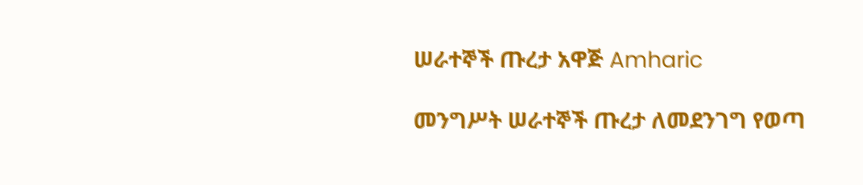ሠራተኞች ጡረታ አዋጅ Amharic

መንግሥት ሠራተኞች ጡረታ ለመደንገግ የወጣ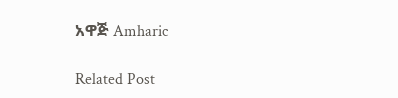አዋጅ Amharic

Related Post